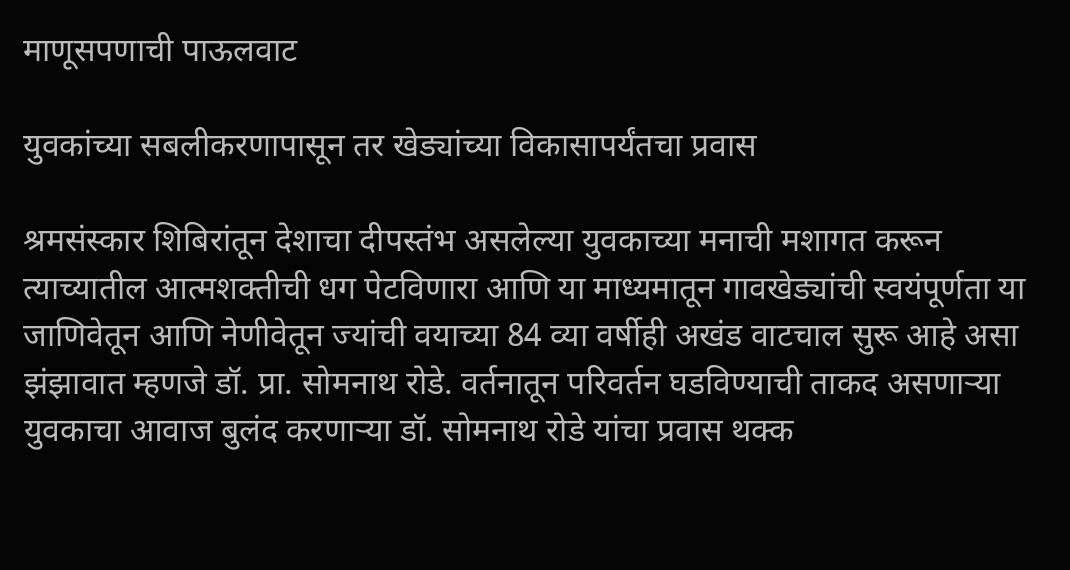माणूसपणाची पाऊलवाट

युवकांच्या सबलीकरणापासून तर खेड्यांच्या विकासापर्यंतचा प्रवास

श्रमसंस्कार शिबिरांतून देशाचा दीपस्तंभ असलेल्या युवकाच्या मनाची मशागत करून त्याच्यातील आत्मशक्तीची धग पेटविणारा आणि या माध्यमातून गावखेड्यांची स्वयंपूर्णता या जाणिवेतून आणि नेणीवेतून ज्यांची वयाच्या 84 व्या वर्षीही अखंड वाटचाल सुरू आहे असा झंझावात म्हणजे डॉ. प्रा. सोमनाथ रोडे. वर्तनातून परिवर्तन घडविण्याची ताकद असणाऱ्या युवकाचा आवाज बुलंद करणाऱ्या डॉ. सोमनाथ रोडे यांचा प्रवास थक्क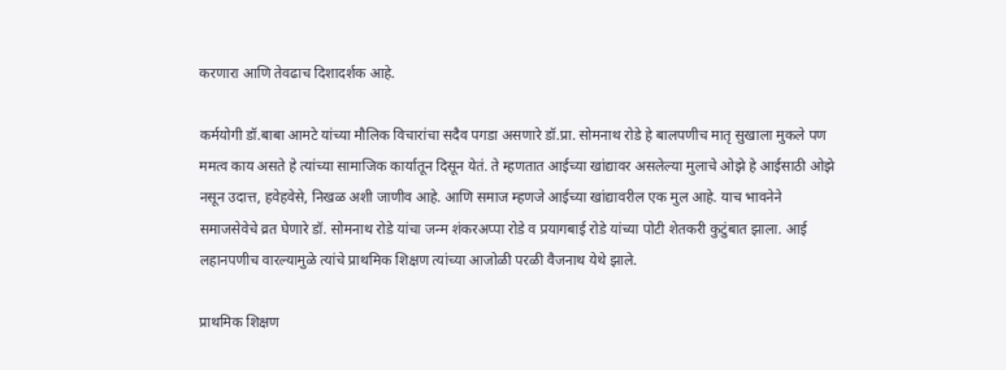करणारा आणि तेवढाच दिशादर्शक आहे.

कर्मयोगी डॉ.बाबा आमटे यांच्या मौलिक विचारांचा सदैव पगडा असणारे डॉ.प्रा. सोमनाथ रोडे हे बालपणीच मातृ सुखाला मुकले पण ममत्व काय असते हे त्यांच्या सामाजिक कार्यातून दिसून येतं. ते म्हणतात आईच्या खांद्यावर असलेल्या मुलाचे ओझे हे आईसाठी ओझे नसून उदात्त, हवेहवेसे, निखळ अशी जाणीव आहे‌. आणि समाज म्हणजे आईच्या खांद्यावरील एक मुल आहे. याच भावनेने समाजसेवेचे व्रत घेणारे डॉ. सोमनाथ रोडे यांचा जन्म शंकरअप्पा रोडे व प्रयागबाई रोडे यांच्या पोटी शेतकरी कुटुंबात झाला. आई लहानपणीच वारल्यामुळे त्यांचे प्राथमिक शिक्षण त्यांच्या आजोळी परळी वैजनाथ येथे झाले.

प्राथमिक शिक्षण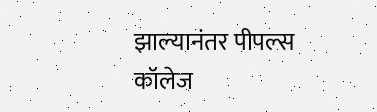झाल्यानंतर पीपल्स कॉलेज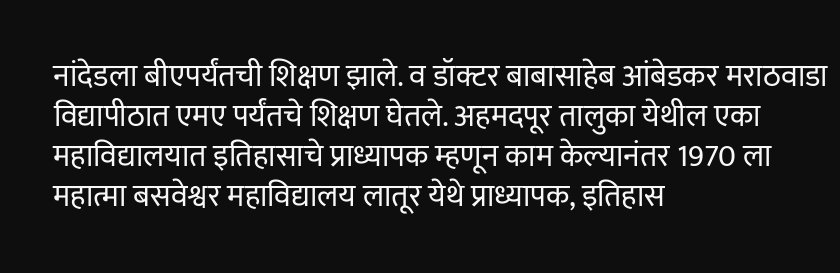नांदेडला बीएपर्यंतची शिक्षण झाले. व डॉक्टर बाबासाहेब आंबेडकर मराठवाडा विद्यापीठात एमए पर्यंतचे शिक्षण घेतले. अहमदपूर तालुका येथील एका महाविद्यालयात इतिहासाचे प्राध्यापक म्हणून काम केल्यानंतर 1970 ला महात्मा बसवेश्वर महाविद्यालय लातूर येथे प्राध्यापक, इतिहास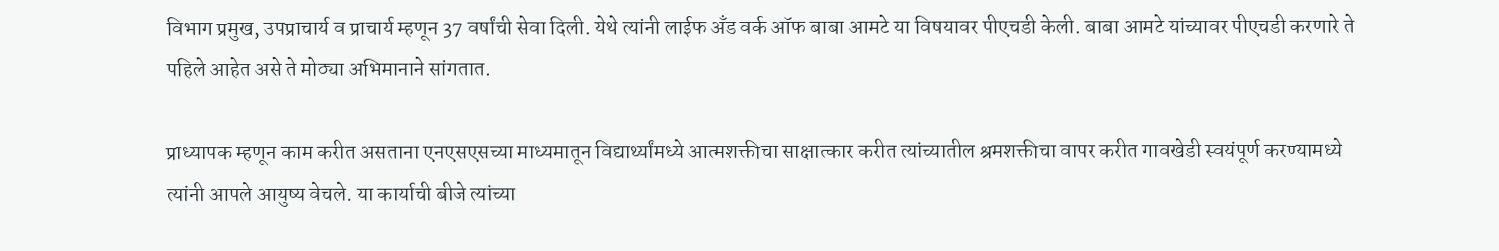विभाग प्रमुख, उपप्राचार्य व प्राचार्य म्हणून 37 वर्षांची सेवा दिली. येथे त्यांनी लाईफ अँड वर्क ऑफ बाबा आमटे या विषयावर पीएचडी केली. बाबा आमटे यांच्यावर पीएचडी करणारे ते पहिले आहेत असे ते मोठ्या अभिमानाने सांगतात.

प्राध्यापक म्हणून काम करीत असताना एनएसएसच्या माध्यमातून विद्यार्थ्यांमध्ये आत्मशक्तीचा साक्षात्कार करीत त्यांच्यातील श्रमशक्तीचा वापर करीत गावखेडी स्वयंपूर्ण करण्यामध्ये त्यांनी आपले आयुष्य वेचले. या कार्याची बीजे त्यांच्या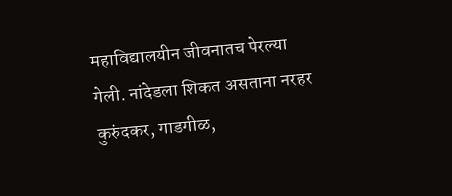महाविद्यालयीन जीवनातच पेरल्या गेली. नांदेडला शिकत असताना नरहर कुरुंदकर, गाडगीळ,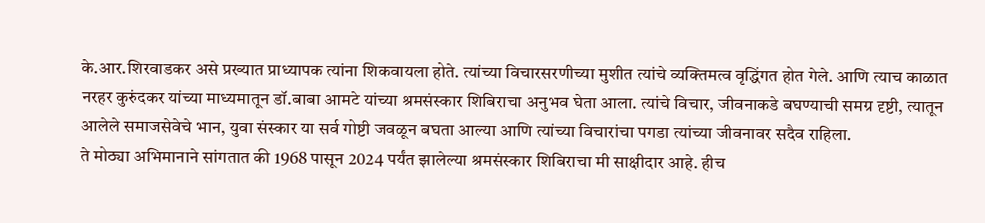के.आर.शिरवाडकर असे प्रख्यात प्राध्यापक त्यांना शिकवायला होते. त्यांच्या विचारसरणीच्या मुशीत त्यांचे व्यक्तिमत्व वृद्धिंगत होत गेले. आणि त्याच काळात नरहर कुरुंदकर यांच्या माध्यमातून डॉ.बाबा आमटे यांच्या श्रमसंस्कार शिबिराचा अनुभव घेता आला. त्यांचे विचार, जीवनाकडे बघण्याची समग्र दृष्टी, त्यातून आलेले समाजसेवेचे भान, युवा संस्कार या सर्व गोष्टी जवळून बघता आल्या आणि त्यांच्या विचारांचा पगडा त्यांच्या जीवनावर सदैव राहिला.
ते मोठ्या अभिमानाने सांगतात की 1968 पासून 2024 पर्यंत झालेल्या श्रमसंस्कार शिबिराचा मी साक्षीदार आहे. हीच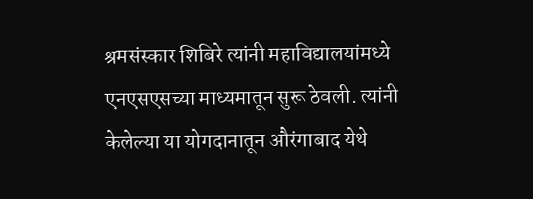श्रमसंस्कार शिबिरे त्यांनी महाविद्यालयांमध्ये एनएसएसच्या माध्यमातून सुरू ठेवली. त्यांनी केलेल्या या योगदानातून औरंगाबाद येथे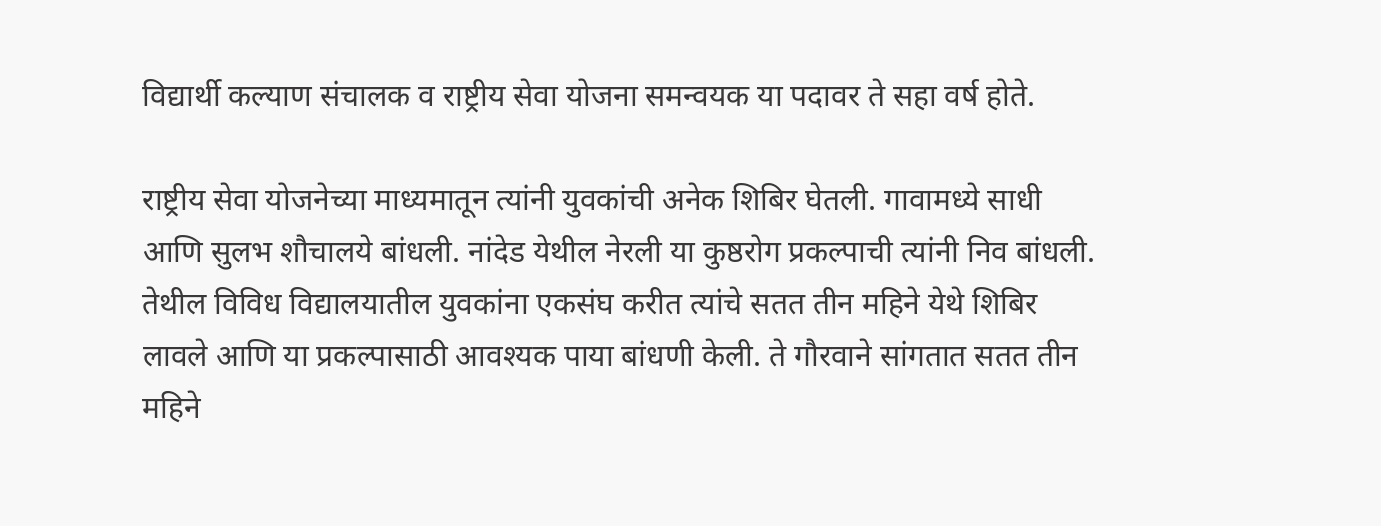विद्यार्थी कल्याण संचालक व राष्ट्रीय सेवा योजना समन्वयक या पदावर ते सहा वर्ष होते.

राष्ट्रीय सेवा योजनेच्या माध्यमातून त्यांनी युवकांची अनेक शिबिर घेतली. गावामध्ये साधी आणि सुलभ शौचालये बांधली. नांदेड येथील नेरली या कुष्ठरोग प्रकल्पाची त्यांनी निव बांधली. तेथील विविध विद्यालयातील युवकांना एकसंघ करीत त्यांचे सतत तीन महिने येथे शिबिर लावले आणि या प्रकल्पासाठी आवश्यक पाया बांधणी केली. ते गौरवाने सांगतात सतत तीन महिने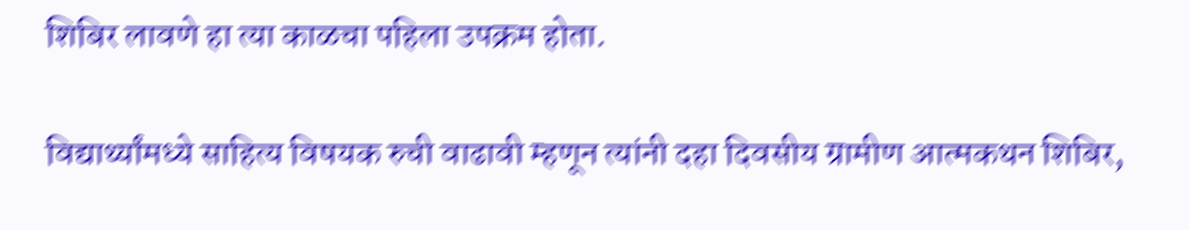शिबिर लावणे हा त्या काळचा पहिला उपक्रम होता.

विद्यार्थ्यांमध्ये साहित्य विषयक रुची वाढावी म्हणून त्यांनी दहा दिवसीय ग्रामीण आत्मकथन शिबिर,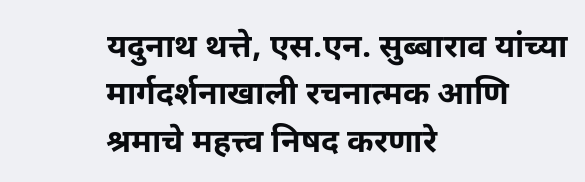यदुनाथ थत्ते, एस.एन. सुब्बाराव यांच्या मार्गदर्शनाखाली रचनात्मक आणि श्रमाचे महत्त्व निषद करणारे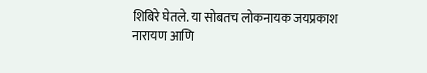शिबिरे घेतले. या सोबतच लोकनायक जयप्रकाश नारायण आणि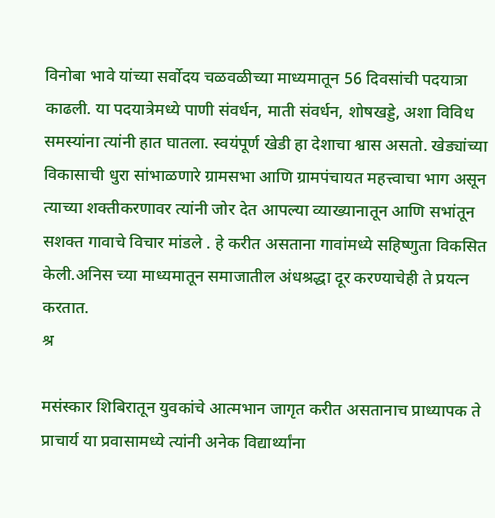विनोबा भावे यांच्या सर्वोदय चळवळीच्या माध्यमातून 56 दिवसांची पदयात्रा काढली. या पदयात्रेमध्ये पाणी संवर्धन, माती संवर्धन, शोषखड्डे, अशा विविध समस्यांना त्यांनी हात घातला. स्वयंपूर्ण खेडी हा देशाचा श्वास असतो. खेड्यांच्या विकासाची धुरा सांभाळणारे ग्रामसभा आणि ग्रामपंचायत महत्त्वाचा भाग असून त्याच्या शक्तीकरणावर त्यांनी जोर देत आपल्या व्याख्यानातून आणि सभांतून सशक्त गावाचे विचार मांडले . हे करीत असताना गावांमध्ये सहिष्णुता विकसित केली.अनिस च्या माध्यमातून समाजातील अंधश्रद्धा दूर करण्याचेही ते प्रयत्न करतात.
श्र

मसंस्कार शिबिरातून युवकांचे आत्मभान जागृत करीत असतानाच प्राध्यापक ते प्राचार्य या प्रवासामध्ये त्यांनी अनेक विद्यार्थ्यांना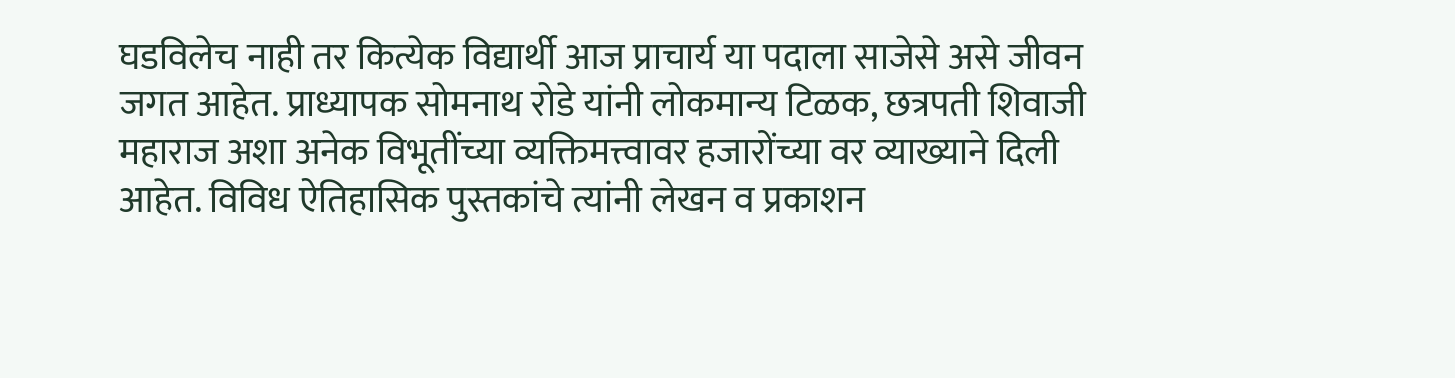घडविलेच नाही तर कित्येक विद्यार्थी आज प्राचार्य या पदाला साजेसे असे जीवन जगत आहेत. प्राध्यापक सोमनाथ रोडे यांनी लोकमान्य टिळक, छत्रपती शिवाजी महाराज अशा अनेक विभूतींच्या व्यक्तिमत्त्वावर हजारोंच्या वर व्याख्याने दिली आहेत. विविध ऐतिहासिक पुस्तकांचे त्यांनी लेखन व प्रकाशन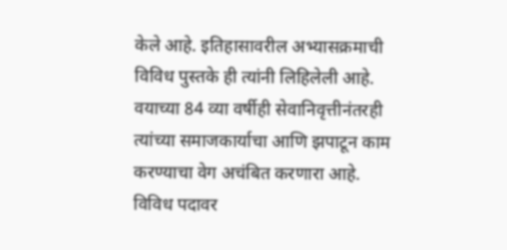केले आहे. इतिहासावरील अभ्यासक्रमाची विविध पुस्तके ही त्यांनी लिहिलेली आहे.
वयाच्या 84 व्या वर्षीही सेवानिवृत्तीनंतरही त्यांच्या समाजकार्याचा आणि झपाटून काम करण्याचा वेग अचंबित करणारा आहे. विविध पदावर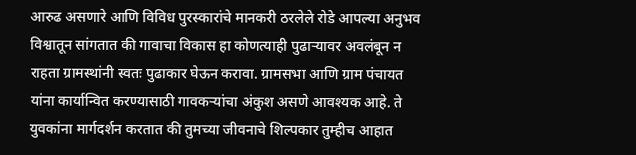आरुढ असणारे आणि विविध पुरस्कारांचे मानकरी ठरलेले रोडे आपल्या अनुभव विश्वातून सांगतात की गावाचा विकास हा कोणत्याही पुढाऱ्यावर अवलंबून न राहता ग्रामस्थांनी स्वतः पुढाकार घेऊन करावा. ग्रामसभा आणि ग्राम पंचायत यांना कार्यान्वित करण्यासाठी गावकऱ्यांचा अंकुश असणे आवश्यक आहे. ते युवकांना मार्गदर्शन करतात की तुमच्या जीवनाचे शिल्पकार तुम्हीच आहात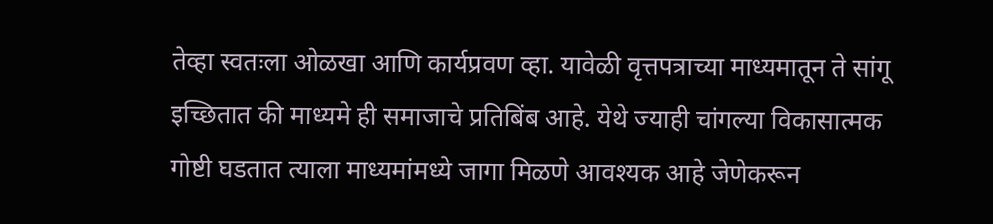तेव्हा स्वतःला ओळखा आणि कार्यप्रवण व्हा. यावेळी वृत्तपत्राच्या माध्यमातून ते सांगू इच्छितात की माध्यमे ही समाजाचे प्रतिबिंब आहे. येथे ज्याही चांगल्या विकासात्मक गोष्टी घडतात त्याला माध्यमांमध्ये जागा मिळणे आवश्यक आहे जेणेकरून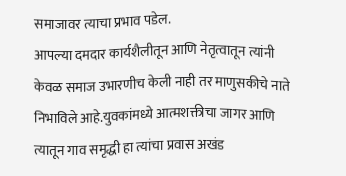समाजावर त्याचा प्रभाव पडेल.
आपल्या दमदार कार्यशैलीतून आणि नेतृत्वातून त्यांनी केवळ समाज उभारणीच केली नाही तर माणुसकीचे नाते निभाविले आहे.युवकांमध्ये आत्मशक्तीचा जागर आणि त्यातून गाव समृद्धी हा त्यांचा प्रवास अखंड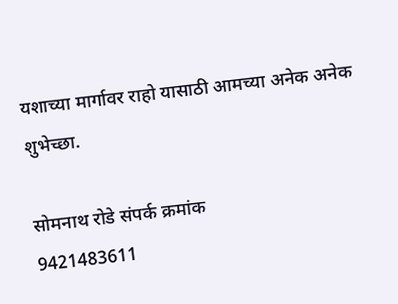यशाच्या मार्गावर राहो यासाठी आमच्या अनेक अनेक शुभेच्छा.

सोमनाथ रोडे संपर्क क्रमांक
9421483611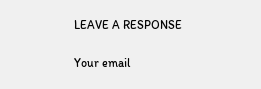LEAVE A RESPONSE

Your email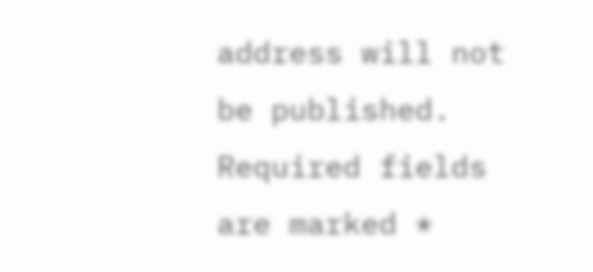address will not be published. Required fields are marked *